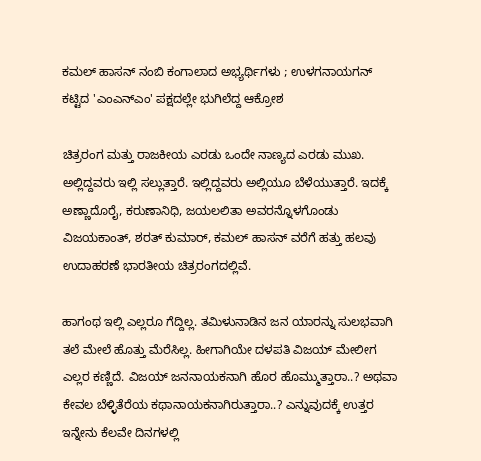ಕಮಲ್ ಹಾಸನ್ ನಂಬಿ ಕಂಗಾಲಾದ ಅಭ್ಯರ್ಥಿಗಳು ; ಉಳಗನಾಯಗನ್ ಕಟ್ಟಿದ 'ಎಂಎನ್ಎಂ' ಪಕ್ಷದಲ್ಲೇ ಭುಗಿಲೆದ್ದ ಆಕ್ರೋಶ

ಚಿತ್ರರಂಗ ಮತ್ತು ರಾಜಕೀಯ ಎರಡು ಒಂದೇ ನಾಣ್ಯದ ಎರಡು ಮುಖ. ಅಲ್ಲಿದ್ದವರು ಇಲ್ಲಿ ಸಲ್ಲುತ್ತಾರೆ. ಇಲ್ಲಿದ್ದವರು ಅಲ್ಲಿಯೂ ಬೆಳೆಯುತ್ತಾರೆ. ಇದಕ್ಕೆ ಅಣ್ಣಾದೊರೈ, ಕರುಣಾನಿಧಿ, ಜಯಲಲಿತಾ ಅವರನ್ನೊಳಗೊಂಡು ವಿಜಯಕಾಂತ್, ಶರತ್ ಕುಮಾರ್, ಕಮಲ್ ಹಾಸನ್ ವರೆಗೆ ಹತ್ತು ಹಲವು ಉದಾಹರಣೆ ಭಾರತೀಯ ಚಿತ್ರರಂಗದಲ್ಲಿವೆ.

ಹಾಗಂಥ ಇಲ್ಲಿ ಎಲ್ಲರೂ ಗೆದ್ದಿಲ್ಲ. ತಮಿಳುನಾಡಿನ ಜನ ಯಾರನ್ನು ಸುಲಭವಾಗಿ ತಲೆ ಮೇಲೆ ಹೊತ್ತು ಮೆರೆಸಿಲ್ಲ. ಹೀಗಾಗಿಯೇ ದಳಪತಿ ವಿಜಯ್‌ ಮೇಲೀಗ ಎಲ್ಲರ ಕಣ್ಣಿದೆ. ವಿಜಯ್ ಜನನಾಯಕನಾಗಿ ಹೊರ ಹೊಮ್ಮುತ್ತಾರಾ..? ಅಥವಾ ಕೇವಲ ಬೆಳ್ಳಿತೆರೆಯ ಕಥಾನಾಯಕನಾಗಿರುತ್ತಾರಾ..? ಎನ್ನುವುದಕ್ಕೆ ಉತ್ತರ ಇನ್ನೇನು ಕೆಲವೇ ದಿನಗಳಲ್ಲಿ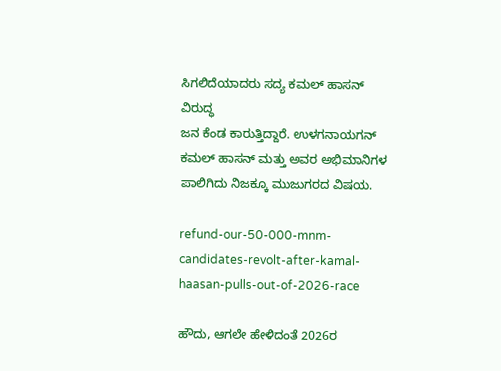ಸಿಗಲಿದೆಯಾದರು ಸದ್ಯ ಕಮಲ್ ಹಾಸನ್ ವಿರುದ್ಧ
ಜನ ಕೆಂಡ ಕಾರುತ್ತಿದ್ದಾರೆ. ಉಳಗನಾಯಗನ್ ಕಮಲ್ ಹಾಸನ್ ಮತ್ತು ಅವರ ಅಭಿಮಾನಿಗಳ ಪಾಲಿಗಿದು ನಿಜಕ್ಕೂ ಮುಜುಗರದ ವಿಷಯ.

refund-our-50-000-mnm-candidates-revolt-after-kamal-haasan-pulls-out-of-2026-race

ಹೌದು, ಆಗಲೇ ಹೇಳಿದಂತೆ 2026ರ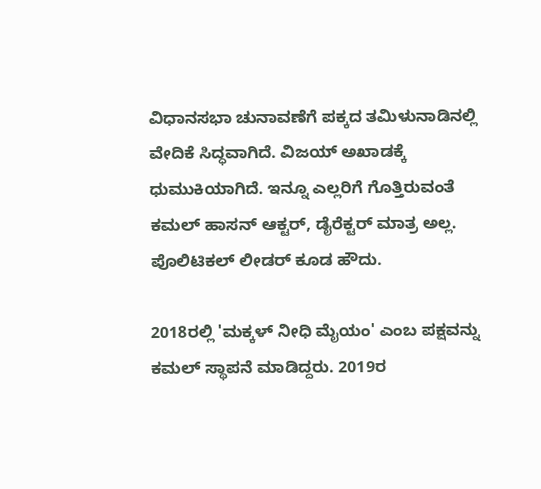ವಿಧಾನಸಭಾ ಚುನಾವಣೆಗೆ ಪಕ್ಕದ ತಮಿಳುನಾಡಿನಲ್ಲಿ ವೇದಿಕೆ ಸಿದ್ಧವಾಗಿದೆ. ವಿಜಯ್ ಅಖಾಡಕ್ಕೆ ಧುಮುಕಿಯಾಗಿದೆ. ಇನ್ನೂ ಎಲ್ಲರಿಗೆ ಗೊತ್ತಿರುವಂತೆ ಕಮಲ್ ಹಾಸನ್ ಆಕ್ಟರ್, ಡೈರೆಕ್ಟರ್ ಮಾತ್ರ ಅಲ್ಲ. ಪೊಲಿಟಿಕಲ್ ಲೀಡರ್ ಕೂಡ ಹೌದು.

2018ರಲ್ಲಿ 'ಮಕ್ಕಳ್ ನೀಧಿ ಮೈಯಂ' ಎಂಬ ಪಕ್ಷವನ್ನು ಕಮಲ್ ಸ್ಥಾಪನೆ ಮಾಡಿದ್ದರು. 2019ರ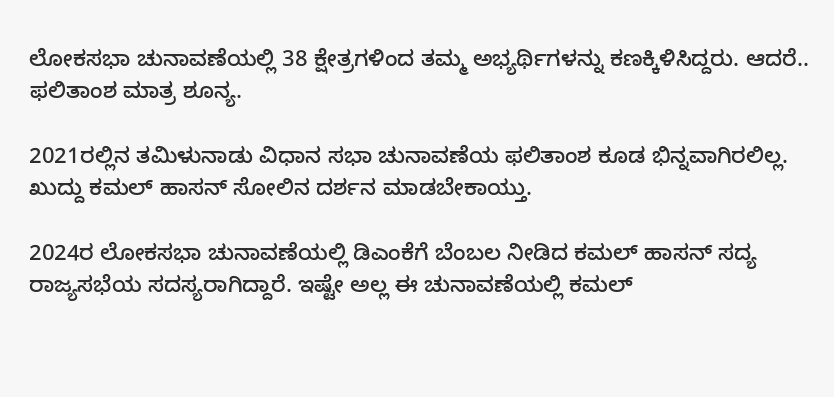ಲೋಕಸಭಾ ಚುನಾವಣೆಯಲ್ಲಿ 38 ಕ್ಷೇತ್ರಗಳಿಂದ ತಮ್ಮ ಅಭ್ಯರ್ಥಿಗಳನ್ನು ಕಣಕ್ಕಿಳಿಸಿದ್ದರು. ಆದರೆ.. ಫಲಿತಾಂಶ ಮಾತ್ರ ಶೂನ್ಯ.

2021ರಲ್ಲಿನ ತಮಿಳುನಾಡು ವಿಧಾನ ಸಭಾ ಚುನಾವಣೆಯ ಫಲಿತಾಂಶ ಕೂಡ ಭಿನ್ನವಾಗಿರಲಿಲ್ಲ. ಖುದ್ದು ಕಮಲ್ ಹಾಸನ್ ಸೋಲಿನ ದರ್ಶನ ಮಾಡಬೇಕಾಯ್ತು.

2024ರ ಲೋಕಸಭಾ ಚುನಾವಣೆಯಲ್ಲಿ ಡಿಎಂಕೆಗೆ ಬೆಂಬಲ ನೀಡಿದ ಕಮಲ್ ಹಾಸನ್ ಸದ್ಯ ರಾಜ್ಯಸಭೆಯ ಸದಸ್ಯರಾಗಿದ್ದಾರೆ. ಇಷ್ಟೇ ಅಲ್ಲ ಈ ಚುನಾವಣೆಯಲ್ಲಿ ಕಮಲ್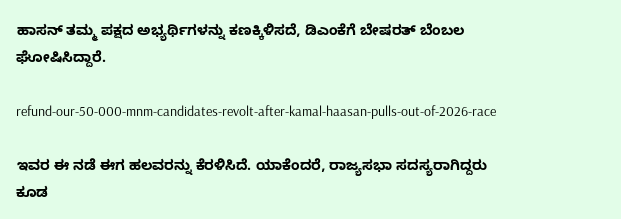ಹಾಸನ್ ತಮ್ಮ ಪಕ್ಷದ ಅಭ್ಯರ್ಥಿಗಳನ್ನು ಕಣಕ್ಕಿಳಿಸದೆ, ಡಿಎಂಕೆಗೆ ಬೇಷರತ್ ಬೆಂಬಲ ಘೋಷಿಸಿದ್ದಾರೆ.

refund-our-50-000-mnm-candidates-revolt-after-kamal-haasan-pulls-out-of-2026-race

ಇವರ ಈ ನಡೆ ಈಗ ಹಲವರನ್ನು ಕೆರಳಿಸಿದೆ. ಯಾಕೆಂದರೆ, ರಾಜ್ಯಸಭಾ ಸದಸ್ಯರಾಗಿದ್ದರು ಕೂಡ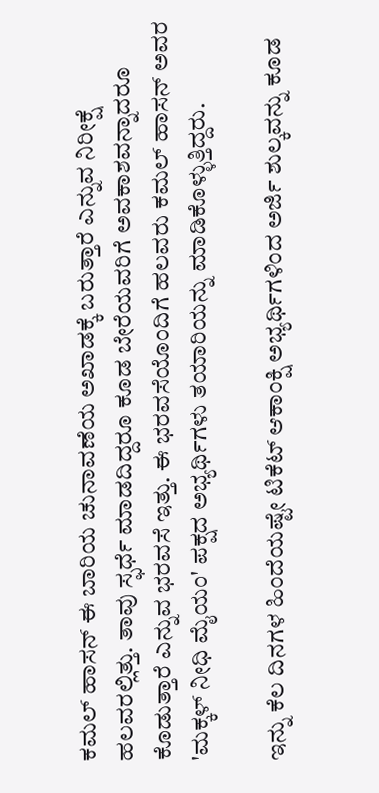ಕಮಲ್ ಹಾಸನ್ ಈ ಬಾರಿಯ ಚುನಾವಣೆಯ ಅಖಾಡಕ್ಕೆ ಬರುತ್ತಾರೆ ಎನ್ನುವ ನಿರೀಕ್ಷೆ ಹಲವರಲ್ಲಿತ್ತು. ತಾವು ಸ್ಫರ್ಧೆ ಮಾಡದಿದ್ದರೂ ಕೂಡ ಬೇರೆಯವರಿಗೆ ಅವಕಾಶವನ್ನಾದರೂ ಕೊಡುತ್ತಾರೆ ಎನ್ನುವ ಭರವಸೆ ಇತ್ತು. ಈ ಭರವಸೆಯೊಂದಿಗೆ ಹಲವರು ಕಮಲ್ ಹಾಸನ್ ಅವರ 'ಮಕ್ಕಳ್ ನೀಧಿ ಮೈಯಂ' ಪಕ್ಷದ ಅಭ್ಯರ್ಥಿಗಳು ತಯಾರಿಯನ್ನು ಮಾಡಿಕೊಳ್ಳುತ್ತಿದ್ದರು.

ಇನ್ನು ಕೆಲ ದಿನಗಳ ಹಿಂದೆಯಷ್ಟೇ ಟಿಕೆಟ್ ಆಕಾಂಕ್ಷಿ ಅಭ್ಯರ್ಥಿಗಳಿಂದ ಅರ್ಜಿ ಶುಲ್ಕವನ್ನು ಕೂಡ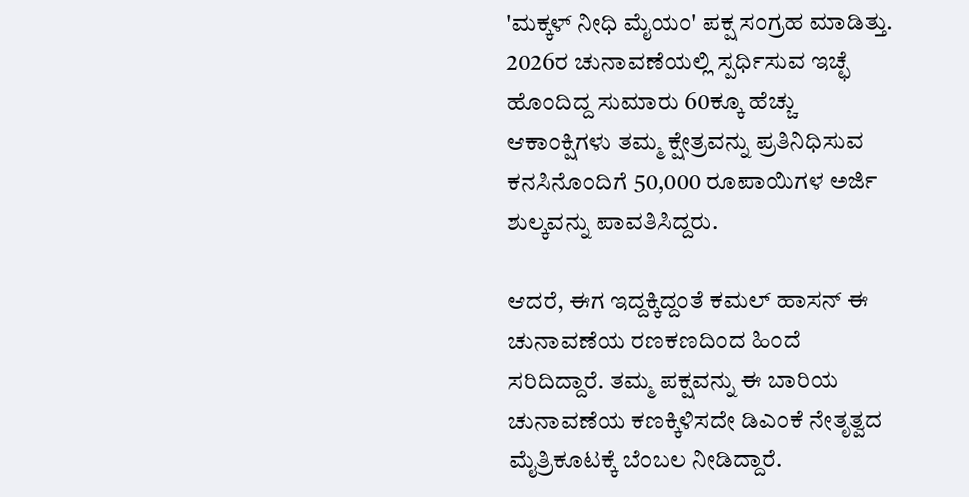'ಮಕ್ಕಳ್ ನೀಧಿ ಮೈಯಂ' ಪಕ್ಷ ಸಂಗ್ರಹ ಮಾಡಿತ್ತು. 2026ರ ಚುನಾವಣೆಯಲ್ಲಿ ಸ್ಪರ್ಧಿಸುವ ಇಚ್ಛೆ ಹೊಂದಿದ್ದ ಸುಮಾರು 60ಕ್ಕೂ ಹೆಚ್ಚು ಆಕಾಂಕ್ಷಿಗಳು ತಮ್ಮ ಕ್ಷೇತ್ರವನ್ನು ಪ್ರತಿನಿಧಿಸುವ ಕನಸಿನೊಂದಿಗೆ 50,000 ರೂಪಾಯಿಗಳ ಅರ್ಜಿ ಶುಲ್ಕವನ್ನು ಪಾವತಿಸಿದ್ದರು.

ಆದರೆ, ಈಗ ಇದ್ದಕ್ಕಿದ್ದಂತೆ ಕಮಲ್ ಹಾಸನ್ ಈ ಚುನಾವಣೆಯ ರಣಕಣದಿಂದ ಹಿಂದೆ ಸರಿದಿದ್ದಾರೆ. ತಮ್ಮ ಪಕ್ಷವನ್ನು ಈ ಬಾರಿಯ ಚುನಾವಣೆಯ ಕಣಕ್ಕಿಳಿಸದೇ ಡಿಎಂಕೆ ನೇತೃತ್ವದ ಮೈತ್ರಿಕೂಟಕ್ಕೆ ಬೆಂಬಲ ನೀಡಿದ್ದಾರೆ.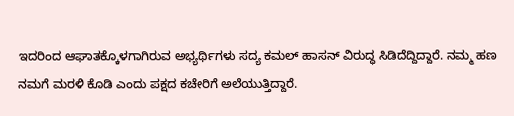ಇದರಿಂದ ಆಘಾತಕ್ಕೊಳಗಾಗಿರುವ ಅಭ್ಯರ್ಥಿಗಳು ಸದ್ಯ ಕಮಲ್ ಹಾಸನ್ ವಿರುದ್ಧ ಸಿಡಿದೆದ್ದಿದ್ದಾರೆ. ನಮ್ಮ ಹಣ ನಮಗೆ ಮರಳಿ ಕೊಡಿ ಎಂದು ಪಕ್ಷದ ಕಚೇರಿಗೆ ಅಲೆಯುತ್ತಿದ್ದಾರೆ.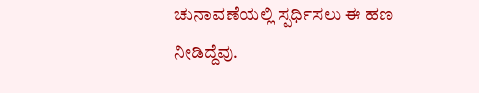ಚುನಾವಣೆಯಲ್ಲಿ ಸ್ಪರ್ಧಿಸಲು ಈ ಹಣ ನೀಡಿದ್ದೆವು.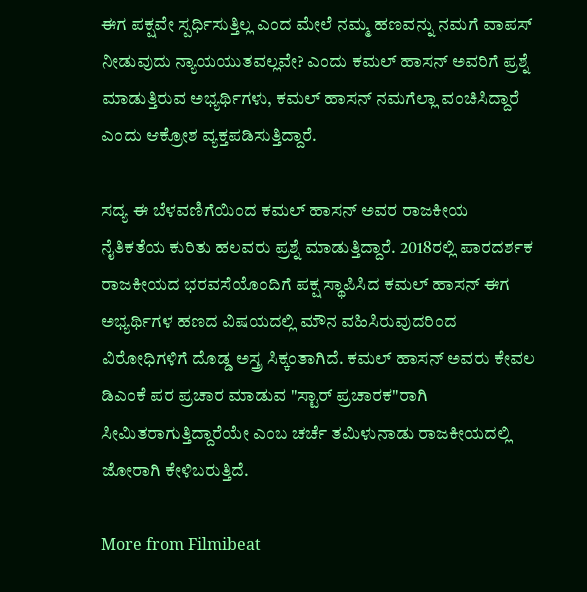ಈಗ ಪಕ್ಷವೇ ಸ್ಪರ್ಧಿಸುತ್ತಿಲ್ಲ ಎಂದ ಮೇಲೆ ನಮ್ಮ ಹಣವನ್ನು ನಮಗೆ ವಾಪಸ್ ನೀಡುವುದು ನ್ಯಾಯಯುತವಲ್ಲವೇ? ಎಂದು ಕಮಲ್ ಹಾಸನ್ ಅವರಿಗೆ ಪ್ರಶ್ನೆ ಮಾಡುತ್ತಿರುವ ಅಭ್ಯರ್ಥಿಗಳು, ಕಮಲ್ ಹಾಸನ್ ನಮಗೆಲ್ಲಾ ವಂಚಿಸಿದ್ದಾರೆ ಎಂದು ಆಕ್ರೋಶ ವ್ಯಕ್ತಪಡಿಸುತ್ತಿದ್ದಾರೆ.

ಸದ್ಯ ಈ ಬೆಳವಣಿಗೆಯಿಂದ ಕಮಲ್ ಹಾಸನ್ ಅವರ ರಾಜಕೀಯ ನೈತಿಕತೆಯ ಕುರಿತು ಹಲವರು ಪ್ರಶ್ನೆ ಮಾಡುತ್ತಿದ್ದಾರೆ. 2018ರಲ್ಲಿ ಪಾರದರ್ಶಕ ರಾಜಕೀಯದ ಭರವಸೆಯೊಂದಿಗೆ ಪಕ್ಷ ಸ್ಥಾಪಿಸಿದ ಕಮಲ್ ಹಾಸನ್ ಈಗ ಅಭ್ಯರ್ಥಿಗಳ ಹಣದ ವಿಷಯದಲ್ಲಿ ಮೌನ ವಹಿಸಿರುವುದರಿಂದ ವಿರೋಧಿಗಳಿಗೆ ದೊಡ್ಡ ಅಸ್ತ್ರ ಸಿಕ್ಕಂತಾಗಿದೆ. ಕಮಲ್ ಹಾಸನ್ ಅವರು ಕೇವಲ ಡಿಎಂಕೆ ಪರ ಪ್ರಚಾರ ಮಾಡುವ "ಸ್ಟಾರ್ ಪ್ರಚಾರಕ"ರಾಗಿ ಸೀಮಿತರಾಗುತ್ತಿದ್ದಾರೆಯೇ ಎಂಬ ಚರ್ಚೆ ತಮಿಳುನಾಡು ರಾಜಕೀಯದಲ್ಲಿ ಜೋರಾಗಿ ಕೇಳಿಬರುತ್ತಿದೆ.

More from Filmibeat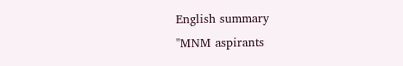English summary
"MNM aspirants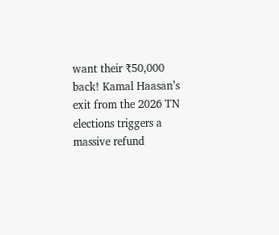want their ₹50,000 back! Kamal Haasan’s exit from the 2026 TN elections triggers a massive refund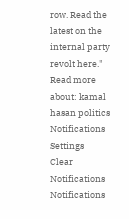row. Read the latest on the internal party revolt here."
Read more about: kamal hasan politics
Notifications
Settings
Clear Notifications
Notifications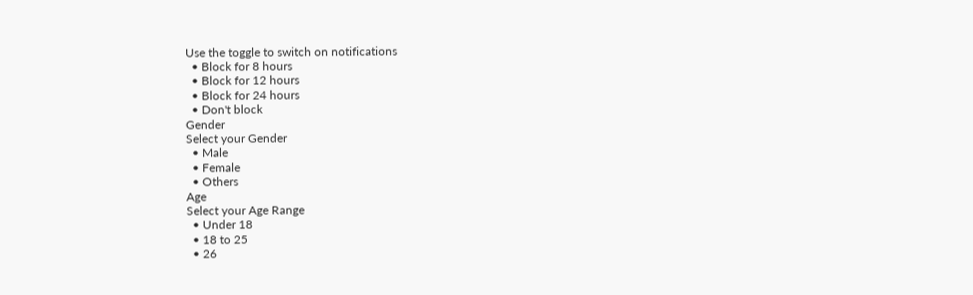Use the toggle to switch on notifications
  • Block for 8 hours
  • Block for 12 hours
  • Block for 24 hours
  • Don't block
Gender
Select your Gender
  • Male
  • Female
  • Others
Age
Select your Age Range
  • Under 18
  • 18 to 25
  • 26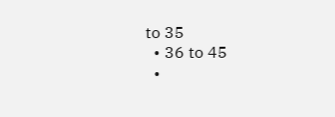to 35
  • 36 to 45
  •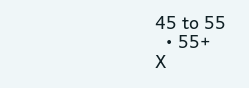45 to 55
  • 55+
X